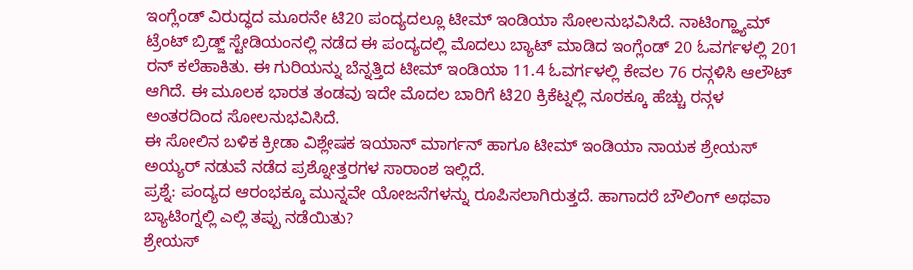ಇಂಗ್ಲೆಂಡ್ ವಿರುದ್ಧದ ಮೂರನೇ ಟಿ20 ಪಂದ್ಯದಲ್ಲೂ ಟೀಮ್ ಇಂಡಿಯಾ ಸೋಲನುಭವಿಸಿದೆ. ನಾಟಿಂಗ್ಹ್ಯಾಮ್ ಟ್ರೆಂಟ್ ಬ್ರಿಡ್ಜ್ ಸ್ಟೇಡಿಯಂನಲ್ಲಿ ನಡೆದ ಈ ಪಂದ್ಯದಲ್ಲಿ ಮೊದಲು ಬ್ಯಾಟ್ ಮಾಡಿದ ಇಂಗ್ಲೆಂಡ್ 20 ಓವರ್ಗಳಲ್ಲಿ 201 ರನ್ ಕಲೆಹಾಕಿತು. ಈ ಗುರಿಯನ್ನು ಬೆನ್ನತ್ತಿದ ಟೀಮ್ ಇಂಡಿಯಾ 11.4 ಓವರ್ಗಳಲ್ಲಿ ಕೇವಲ 76 ರನ್ಗಳಿಸಿ ಆಲೌಟ್ ಆಗಿದೆ. ಈ ಮೂಲಕ ಭಾರತ ತಂಡವು ಇದೇ ಮೊದಲ ಬಾರಿಗೆ ಟಿ20 ಕ್ರಿಕೆಟ್ನಲ್ಲಿ ನೂರಕ್ಕೂ ಹೆಚ್ಚು ರನ್ಗಳ ಅಂತರದಿಂದ ಸೋಲನುಭವಿಸಿದೆ.
ಈ ಸೋಲಿನ ಬಳಿಕ ಕ್ರೀಡಾ ವಿಶ್ಲೇಷಕ ಇಯಾನ್ ಮಾರ್ಗನ್ ಹಾಗೂ ಟೀಮ್ ಇಂಡಿಯಾ ನಾಯಕ ಶ್ರೇಯಸ್ ಅಯ್ಯರ್ ನಡುವೆ ನಡೆದ ಪ್ರಶ್ನೋತ್ತರಗಳ ಸಾರಾಂಶ ಇಲ್ಲಿದೆ.
ಪ್ರಶ್ನೆ: ಪಂದ್ಯದ ಆರಂಭಕ್ಕೂ ಮುನ್ನವೇ ಯೋಜನೆಗಳನ್ನು ರೂಪಿಸಲಾಗಿರುತ್ತದೆ. ಹಾಗಾದರೆ ಬೌಲಿಂಗ್ ಅಥವಾ ಬ್ಯಾಟಿಂಗ್ನಲ್ಲಿ ಎಲ್ಲಿ ತಪ್ಪು ನಡೆಯಿತು?
ಶ್ರೇಯಸ್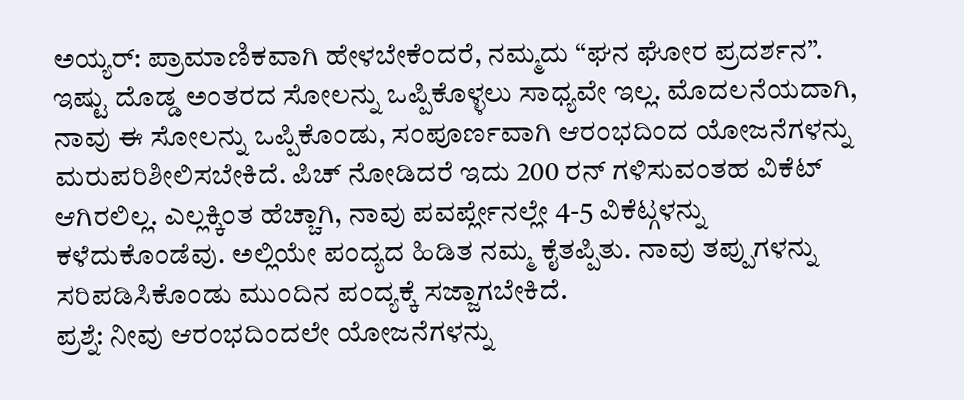ಅಯ್ಯರ್: ಪ್ರಾಮಾಣಿಕವಾಗಿ ಹೇಳಬೇಕೆಂದರೆ, ನಮ್ಮದು “ಘನ ಘೋರ ಪ್ರದರ್ಶನ”. ಇಷ್ಟು ದೊಡ್ಡ ಅಂತರದ ಸೋಲನ್ನು ಒಪ್ಪಿಕೊಳ್ಳಲು ಸಾಧ್ಯವೇ ಇಲ್ಲ. ಮೊದಲನೆಯದಾಗಿ, ನಾವು ಈ ಸೋಲನ್ನು ಒಪ್ಪಿಕೊಂಡು, ಸಂಪೂರ್ಣವಾಗಿ ಆರಂಭದಿಂದ ಯೋಜನೆಗಳನ್ನು ಮರುಪರಿಶೀಲಿಸಬೇಕಿದೆ. ಪಿಚ್ ನೋಡಿದರೆ ಇದು 200 ರನ್ ಗಳಿಸುವಂತಹ ವಿಕೆಟ್ ಆಗಿರಲಿಲ್ಲ. ಎಲ್ಲಕ್ಕಿಂತ ಹೆಚ್ಚಾಗಿ, ನಾವು ಪವರ್ಪ್ಲೇನಲ್ಲೇ 4-5 ವಿಕೆಟ್ಗಳನ್ನು ಕಳೆದುಕೊಂಡೆವು. ಅಲ್ಲಿಯೇ ಪಂದ್ಯದ ಹಿಡಿತ ನಮ್ಮ ಕೈತಪ್ಪಿತು. ನಾವು ತಪ್ಪುಗಳನ್ನು ಸರಿಪಡಿಸಿಕೊಂಡು ಮುಂದಿನ ಪಂದ್ಯಕ್ಕೆ ಸಜ್ಜಾಗಬೇಕಿದೆ.
ಪ್ರಶ್ನೆ: ನೀವು ಆರಂಭದಿಂದಲೇ ಯೋಜನೆಗಳನ್ನು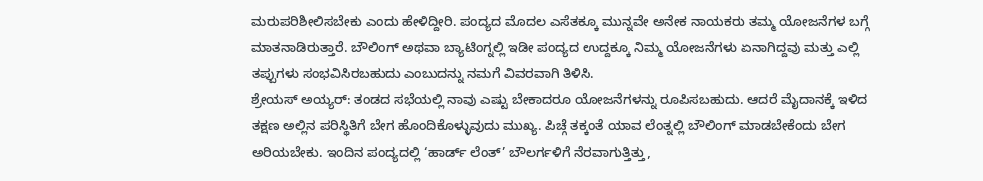ಮರುಪರಿಶೀಲಿಸಬೇಕು ಎಂದು ಹೇಳಿದ್ದೀರಿ. ಪಂದ್ಯದ ಮೊದಲ ಎಸೆತಕ್ಕೂ ಮುನ್ನವೇ ಅನೇಕ ನಾಯಕರು ತಮ್ಮ ಯೋಜನೆಗಳ ಬಗ್ಗೆ ಮಾತನಾಡಿರುತ್ತಾರೆ. ಬೌಲಿಂಗ್ ಅಥವಾ ಬ್ಯಾಟಿಂಗ್ನಲ್ಲಿ ಇಡೀ ಪಂದ್ಯದ ಉದ್ದಕ್ಕೂ ನಿಮ್ಮ ಯೋಜನೆಗಳು ಏನಾಗಿದ್ದವು ಮತ್ತು ಎಲ್ಲಿ ತಪ್ಪುಗಳು ಸಂಭವಿಸಿರಬಹುದು ಎಂಬುದನ್ನು ನಮಗೆ ವಿವರವಾಗಿ ತಿಳಿಸಿ.
ಶ್ರೇಯಸ್ ಅಯ್ಯರ್: ತಂಡದ ಸಭೆಯಲ್ಲಿ ನಾವು ಎಷ್ಟು ಬೇಕಾದರೂ ಯೋಜನೆಗಳನ್ನು ರೂಪಿಸಬಹುದು. ಆದರೆ ಮೈದಾನಕ್ಕೆ ಇಳಿದ ತಕ್ಷಣ ಅಲ್ಲಿನ ಪರಿಸ್ಥಿತಿಗೆ ಬೇಗ ಹೊಂದಿಕೊಳ್ಳುವುದು ಮುಖ್ಯ. ಪಿಚ್ಗೆ ತಕ್ಕಂತೆ ಯಾವ ಲೆಂತ್ನಲ್ಲಿ ಬೌಲಿಂಗ್ ಮಾಡಬೇಕೆಂದು ಬೇಗ ಅರಿಯಬೇಕು. ಇಂದಿನ ಪಂದ್ಯದಲ್ಲಿ ‘ಹಾರ್ಡ್ ಲೆಂತ್’ ಬೌಲರ್ಗಳಿಗೆ ನೆರವಾಗುತ್ತಿತ್ತು,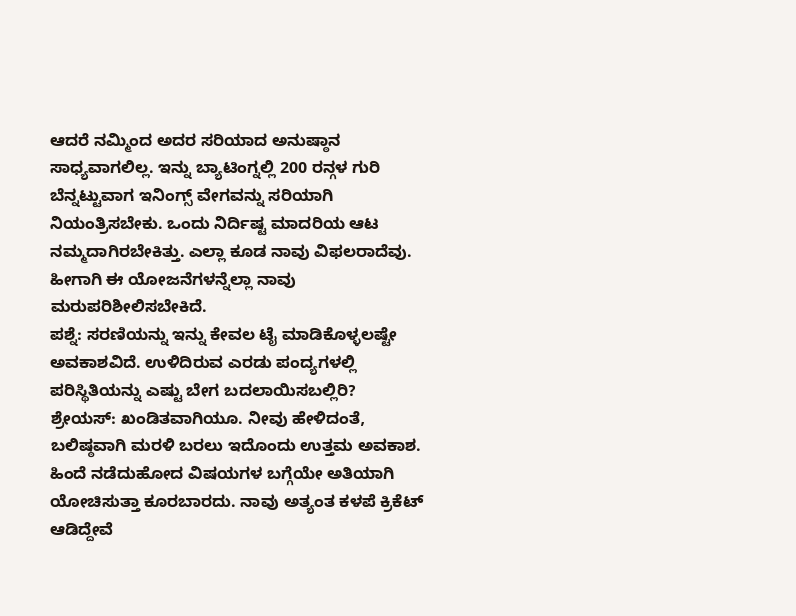ಆದರೆ ನಮ್ಮಿಂದ ಅದರ ಸರಿಯಾದ ಅನುಷ್ಠಾನ ಸಾಧ್ಯವಾಗಲಿಲ್ಲ. ಇನ್ನು ಬ್ಯಾಟಿಂಗ್ನಲ್ಲಿ 200 ರನ್ಗಳ ಗುರಿ ಬೆನ್ನಟ್ಟುವಾಗ ಇನಿಂಗ್ಸ್ ವೇಗವನ್ನು ಸರಿಯಾಗಿ ನಿಯಂತ್ರಿಸಬೇಕು. ಒಂದು ನಿರ್ದಿಷ್ಟ ಮಾದರಿಯ ಆಟ ನಮ್ಮದಾಗಿರಬೇಕಿತ್ತು. ಎಲ್ಲಾ ಕೂಡ ನಾವು ವಿಫಲರಾದೆವು. ಹೀಗಾಗಿ ಈ ಯೋಜನೆಗಳನ್ನೆಲ್ಲಾ ನಾವು ಮರುಪರಿಶೀಲಿಸಬೇಕಿದೆ.
ಪಶ್ನೆ: ಸರಣಿಯನ್ನು ಇನ್ನು ಕೇವಲ ಟೈ ಮಾಡಿಕೊಳ್ಳಲಷ್ಟೇ ಅವಕಾಶವಿದೆ. ಉಳಿದಿರುವ ಎರಡು ಪಂದ್ಯಗಳಲ್ಲಿ ಪರಿಸ್ಥಿತಿಯನ್ನು ಎಷ್ಟು ಬೇಗ ಬದಲಾಯಿಸಬಲ್ಲಿರಿ?
ಶ್ರೇಯಸ್: ಖಂಡಿತವಾಗಿಯೂ. ನೀವು ಹೇಳಿದಂತೆ, ಬಲಿಷ್ಠವಾಗಿ ಮರಳಿ ಬರಲು ಇದೊಂದು ಉತ್ತಮ ಅವಕಾಶ. ಹಿಂದೆ ನಡೆದುಹೋದ ವಿಷಯಗಳ ಬಗ್ಗೆಯೇ ಅತಿಯಾಗಿ ಯೋಚಿಸುತ್ತಾ ಕೂರಬಾರದು. ನಾವು ಅತ್ಯಂತ ಕಳಪೆ ಕ್ರಿಕೆಟ್ ಆಡಿದ್ದೇವೆ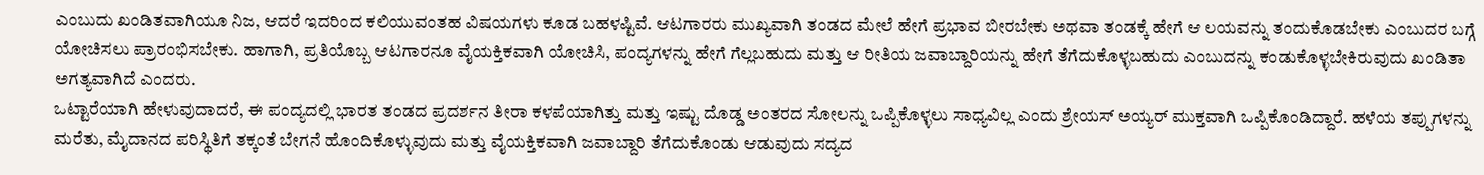ಎಂಬುದು ಖಂಡಿತವಾಗಿಯೂ ನಿಜ, ಆದರೆ ಇದರಿಂದ ಕಲಿಯುವಂತಹ ವಿಷಯಗಳು ಕೂಡ ಬಹಳಷ್ಟಿವೆ. ಆಟಗಾರರು ಮುಖ್ಯವಾಗಿ ತಂಡದ ಮೇಲೆ ಹೇಗೆ ಪ್ರಭಾವ ಬೀರಬೇಕು ಅಥವಾ ತಂಡಕ್ಕೆ ಹೇಗೆ ಆ ಲಯವನ್ನು ತಂದುಕೊಡಬೇಕು ಎಂಬುದರ ಬಗ್ಗೆ ಯೋಚಿಸಲು ಪ್ರಾರಂಭಿಸಬೇಕು. ಹಾಗಾಗಿ, ಪ್ರತಿಯೊಬ್ಬ ಆಟಗಾರನೂ ವೈಯಕ್ತಿಕವಾಗಿ ಯೋಚಿಸಿ, ಪಂದ್ಯಗಳನ್ನು ಹೇಗೆ ಗೆಲ್ಲಬಹುದು ಮತ್ತು ಆ ರೀತಿಯ ಜವಾಬ್ದಾರಿಯನ್ನು ಹೇಗೆ ತೆಗೆದುಕೊಳ್ಳಬಹುದು ಎಂಬುದನ್ನು ಕಂಡುಕೊಳ್ಳಬೇಕಿರುವುದು ಖಂಡಿತಾ ಅಗತ್ಯವಾಗಿದೆ ಎಂದರು.
ಒಟ್ಟಾರೆಯಾಗಿ ಹೇಳುವುದಾದರೆ, ಈ ಪಂದ್ಯದಲ್ಲಿ ಭಾರತ ತಂಡದ ಪ್ರದರ್ಶನ ತೀರಾ ಕಳಪೆಯಾಗಿತ್ತು ಮತ್ತು ಇಷ್ಟು ದೊಡ್ಡ ಅಂತರದ ಸೋಲನ್ನು ಒಪ್ಪಿಕೊಳ್ಳಲು ಸಾಧ್ಯವಿಲ್ಲ ಎಂದು ಶ್ರೇಯಸ್ ಅಯ್ಯರ್ ಮುಕ್ತವಾಗಿ ಒಪ್ಪಿಕೊಂಡಿದ್ದಾರೆ. ಹಳೆಯ ತಪ್ಪುಗಳನ್ನು ಮರೆತು, ಮೈದಾನದ ಪರಿಸ್ಥಿತಿಗೆ ತಕ್ಕಂತೆ ಬೇಗನೆ ಹೊಂದಿಕೊಳ್ಳುವುದು ಮತ್ತು ವೈಯಕ್ತಿಕವಾಗಿ ಜವಾಬ್ದಾರಿ ತೆಗೆದುಕೊಂಡು ಆಡುವುದು ಸದ್ಯದ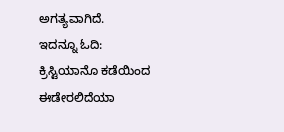ಅಗತ್ಯವಾಗಿದೆ.
ಇದನ್ನೂ ಓದಿ: ಕ್ರಿಸ್ಟಿಯಾನೊ ಕಡೆಯಿಂದ ಈಡೇರಲಿದೆಯಾ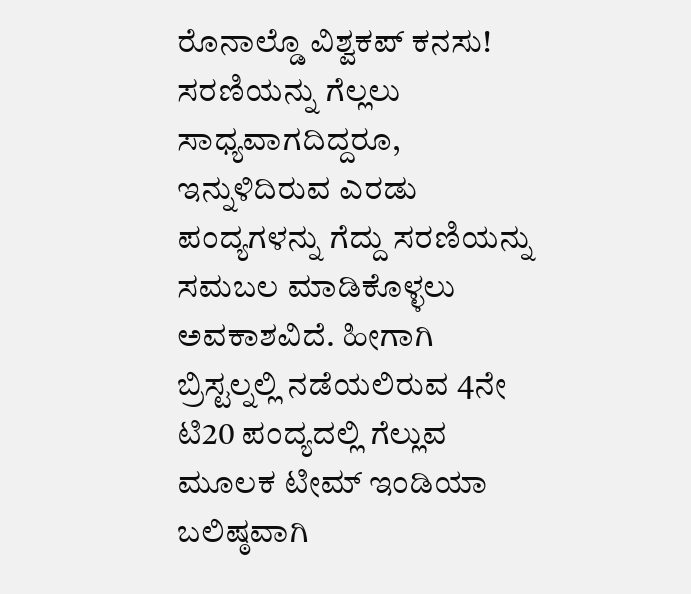ರೊನಾಲ್ಡೊ ವಿಶ್ವಕಪ್ ಕನಸು!
ಸರಣಿಯನ್ನು ಗೆಲ್ಲಲು ಸಾಧ್ಯವಾಗದಿದ್ದರೂ, ಇನ್ನುಳಿದಿರುವ ಎರಡು ಪಂದ್ಯಗಳನ್ನು ಗೆದ್ದು ಸರಣಿಯನ್ನು ಸಮಬಲ ಮಾಡಿಕೊಳ್ಳಲು ಅವಕಾಶವಿದೆ. ಹೀಗಾಗಿ ಬ್ರಿಸ್ಟಲ್ನಲ್ಲಿ ನಡೆಯಲಿರುವ 4ನೇ ಟಿ20 ಪಂದ್ಯದಲ್ಲಿ ಗೆಲ್ಲುವ ಮೂಲಕ ಟೀಮ್ ಇಂಡಿಯಾ ಬಲಿಷ್ಠವಾಗಿ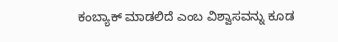ಕಂಬ್ಯಾಕ್ ಮಾಡಲಿದೆ ಎಂಬ ವಿಶ್ವಾಸವನ್ನು ಕೂಡ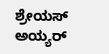ಶ್ರೇಯಸ್ ಅಯ್ಯರ್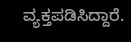ವ್ಯಕ್ತಪಡಿಸಿದ್ದಾರೆ.